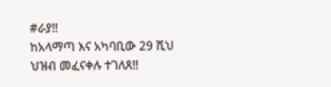#ራያ‼
ከአላማጣ እና አካባቢው 29 ሺህ ህዝብ መፈናቀሉ ተገለጸ‼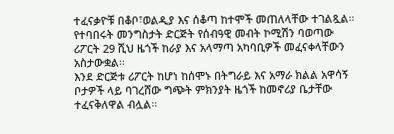ተፈናቃዮቹ በቆቦ፣ወልዲያ እና ሰቆጣ ከተሞች መጠለላቸው ተገልጿል።
የተባበሩት መንግስታት ድርጅት የሰብዓዊ መብት ኮሚሽን ባወጣው ሪፖርት 29 ሺህ ዜጎች ከራያ እና አላማጣ አካባቢዎች መፈናቀላቸውን አስታውቋል፡፡
እንደ ድርጅቱ ሪፖርት ከሆነ ከሰሞኑ በትግራይ እና አማራ ክልል አዋሳኝ ቦታዎች ላይ ባገረሸው ግጭት ምክንያት ዜጎች ከመኖሪያ ቤታቸው ተፈናቅለዋል ብሏል፡፡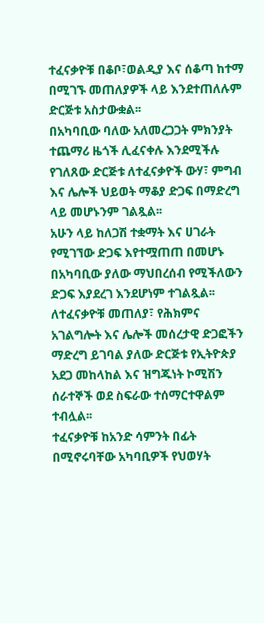ተፈናቃዮቹ በቆቦ፣ወልዲያ እና ሰቆጣ ከተማ በሚገኙ መጠለያዎች ላይ እንደተጠለሉም ድርጅቱ አስታውቋል፡፡
በአካባቢው ባለው አለመረጋጋት ምክንያት ተጨማሪ ዜጎች ሊፈናቀሉ እንደሚችሉ የገለጸው ድርጅቱ ለተፈናቃዮች ውሃ፣ ምግብ እና ሌሎች ህይወት ማቆያ ድጋፍ በማድረግ ላይ መሆኑንም ገልጿል፡፡
አሁን ላይ ከለጋሽ ተቋማት እና ሀገራት የሚገኘው ድጋፍ እየተሟጠጠ በመሆኑ በአካባቢው ያለው ማህበረሰብ የሚችለውን ድጋፍ እያደረገ እንደሆነም ተገልጿል፡፡
ለተፈናቃዮቹ መጠለያ፣ የሕክምና አገልግሎት እና ሌሎች መሰረታዊ ድጋፎችን ማድረግ ይገባል ያለው ድርጅቱ የኢትዮጵያ አደጋ መከላከል እና ዝግጁነት ኮሚሽን ሰራተኞች ወደ ስፍራው ተሰማርተዋልም ተብሏል፡፡
ተፈናቃዮቹ ከአንድ ሳምንት በፊት በሚኖሩባቸው አካባቢዎች የህወሃት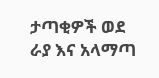ታጣቂዎች ወደ ራያ እና አላማጣ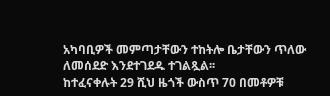አካባቢዎች መምጣታቸውን ተከትሎ ቤታቸውን ጥለው ለመሰደድ እንደተገደዱ ተገልጿል፡፡
ከተፈናቀሉት 29 ሺህ ዜጎች ውስጥ 70 በመቶዎቹ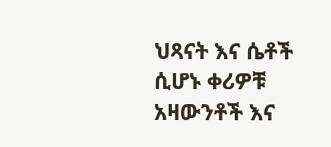ህጻናት እና ሴቶች ሲሆኑ ቀሪዎቹ አዛውንቶች እና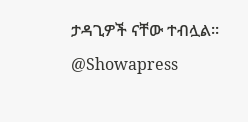ታዳጊዎች ናቸው ተብሏል፡፡
@Showapress